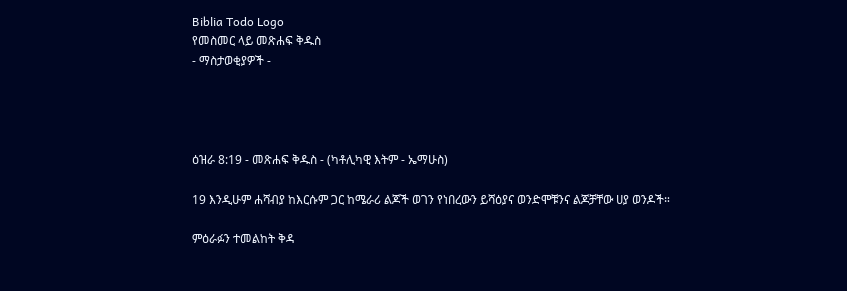Biblia Todo Logo
የመስመር ላይ መጽሐፍ ቅዱስ
- ማስታወቂያዎች -




ዕዝራ 8:19 - መጽሐፍ ቅዱስ - (ካቶሊካዊ እትም - ኤማሁስ)

19 እንዲሁም ሐሻብያ ከእርሱም ጋር ከሜራሪ ልጆች ወገን የነበረውን ይሻዕያና ወንድሞቹንና ልጆቻቸው ሀያ ወንዶች።

ምዕራፉን ተመልከት ቅዳ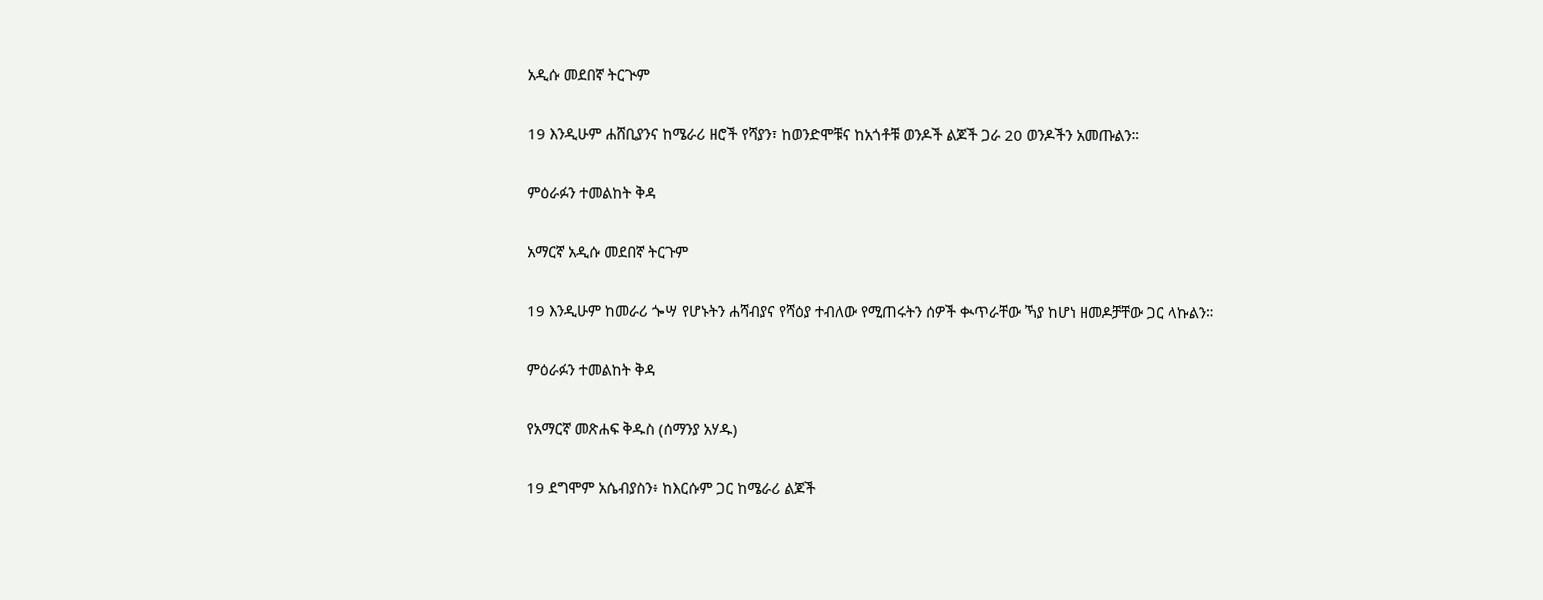አዲሱ መደበኛ ትርጒም

19 እንዲሁም ሐሸቢያንና ከሜራሪ ዘሮች የሻያን፣ ከወንድሞቹና ከአጎቶቹ ወንዶች ልጆች ጋራ 20 ወንዶችን አመጡልን።

ምዕራፉን ተመልከት ቅዳ

አማርኛ አዲሱ መደበኛ ትርጉም

19 እንዲሁም ከመራሪ ጐሣ የሆኑትን ሐሻብያና የሻዕያ ተብለው የሚጠሩትን ሰዎች ቊጥራቸው ኻያ ከሆነ ዘመዶቻቸው ጋር ላኩልን።

ምዕራፉን ተመልከት ቅዳ

የአማርኛ መጽሐፍ ቅዱስ (ሰማንያ አሃዱ)

19 ደግሞም አሴብያስን፥ ከእርሱም ጋር ከሜራሪ ልጆች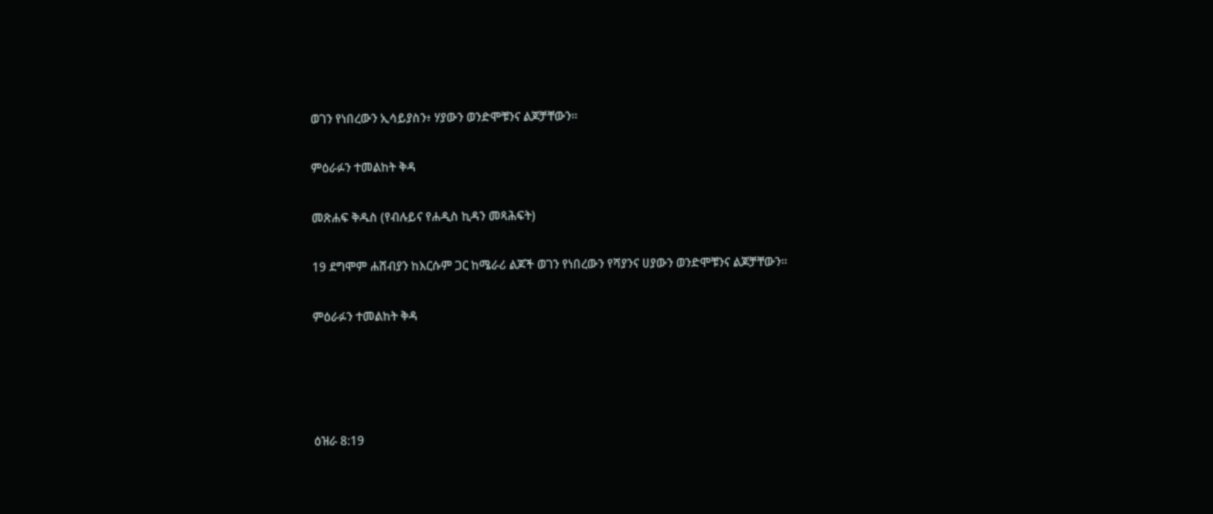ወገን የነበረውን ኢሳይያስን፥ ሃያውን ወንድሞቹንና ልጆቻቸውን።

ምዕራፉን ተመልከት ቅዳ

መጽሐፍ ቅዱስ (የብሉይና የሐዲስ ኪዳን መጻሕፍት)

19 ደግሞም ሐሸብያን ከእርሱም ጋር ከሜራሪ ልጆች ወገን የነበረውን የሻያንና ሀያውን ወንድሞቹንና ልጆቻቸውን።

ምዕራፉን ተመልከት ቅዳ




ዕዝራ 8:19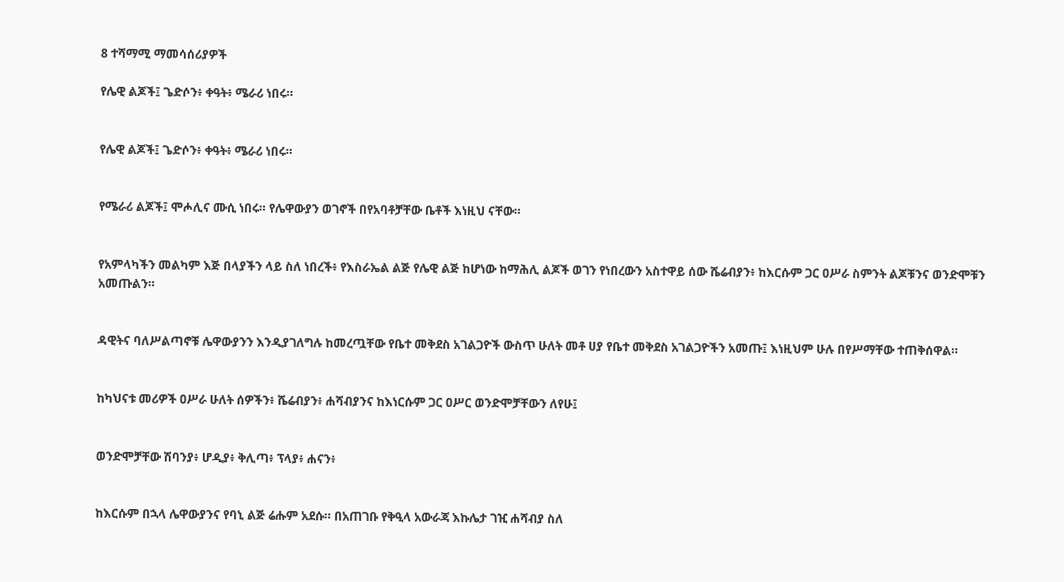8 ተሻማሚ ማመሳሰሪያዎች

የሌዊ ልጆች፤ ጌድሶን፥ ቀዓት፥ ሜራሪ ነበሩ።


የሌዊ ልጆች፤ ጌድሶን፥ ቀዓት፥ ሜራሪ ነበሩ።


የሜራሪ ልጆች፤ ሞሖሊና ሙሲ ነበሩ። የሌዋውያን ወገኖች በየአባቶቻቸው ቤቶች እነዚህ ናቸው።


የአምላካችን መልካም እጅ በላያችን ላይ ስለ ነበረች፥ የእስራኤል ልጅ የሌዊ ልጅ ከሆነው ከማሕሊ ልጆች ወገን የነበረውን አስተዋይ ሰው ሼሬብያን፥ ከእርሱም ጋር ዐሥራ ስምንት ልጆቹንና ወንድሞቹን አመጡልን።


ዳዊትና ባለሥልጣኖቹ ሌዋውያንን እንዲያገለግሉ ከመረጧቸው የቤተ መቅደስ አገልጋዮች ውስጥ ሁለት መቶ ሀያ የቤተ መቅደስ አገልጋዮችን አመጡ፤ እነዚህም ሁሉ በየሥማቸው ተጠቅሰዋል።


ከካህናቱ መሪዎች ዐሥራ ሁለት ሰዎችን፥ ሼሬብያን፥ ሐሻብያንና ከእነርሱም ጋር ዐሥር ወንድሞቻቸውን ለየሁ፤


ወንድሞቻቸው ሽባንያ፥ ሆዲያ፥ ቅሊጣ፥ ፕላያ፥ ሐናን፥


ከእርሱም በኋላ ሌዋውያንና የባኒ ልጅ ሬሑም አደሱ። በአጠገቡ የቅዒላ አውራጃ እኩሌታ ገዢ ሐሻብያ ስለ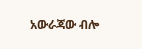አውራጃው ብሎ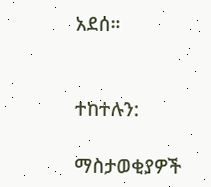አደሰ።


ተከተሉን:

ማስታወቂያዎች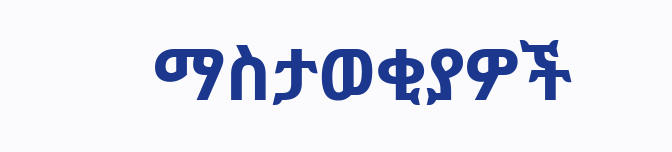ማስታወቂያዎች